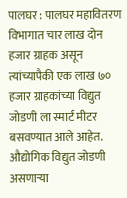पालघर : पालघर महावितरण विभागात चार लाख दोन हजार ग्राहक असून त्यांच्यापैकी एक लाख ७० हजार ग्राहकांच्या विद्युत जोडणी ला स्मार्ट मीटर बसवण्यात आले आहेत. औद्योगिक विद्युत जोडणी असणाऱ्या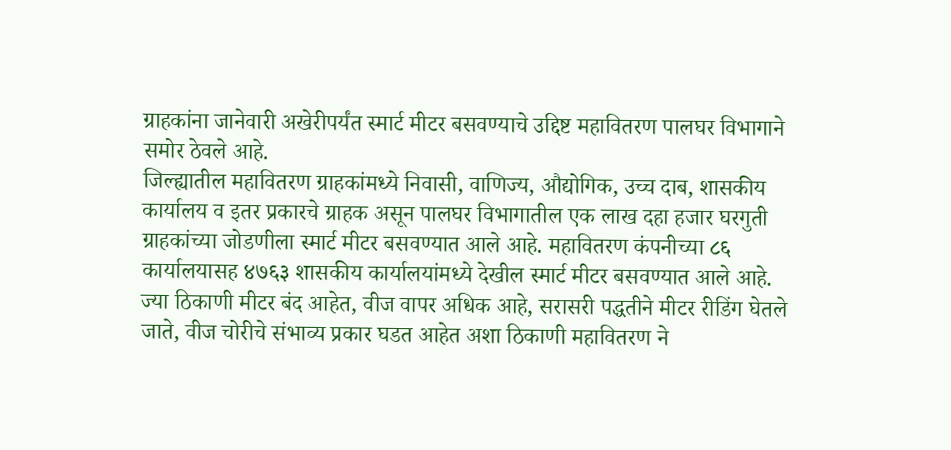ग्राहकांना जानेवारी अखेरीपर्यंत स्मार्ट मीटर बसवण्याचे उद्दिष्ट महावितरण पालघर विभागाने समोर ठेवले आहे.
जिल्ह्यातील महावितरण ग्राहकांमध्ये निवासी, वाणिज्य, औद्योगिक, उच्च दाब, शासकीय कार्यालय व इतर प्रकारचे ग्राहक असून पालघर विभागातील एक लाख दहा हजार घरगुती ग्राहकांच्या जोडणीला स्मार्ट मीटर बसवण्यात आले आहे. महावितरण कंपनीच्या ८६ कार्यालयासह ४७६३ शासकीय कार्यालयांमध्ये देखील स्मार्ट मीटर बसवण्यात आले आहे.
ज्या ठिकाणी मीटर बंद आहेत, वीज वापर अधिक आहे, सरासरी पद्धतीने मीटर रीडिंग घेतले जाते, वीज चोरीचे संभाव्य प्रकार घडत आहेत अशा ठिकाणी महावितरण ने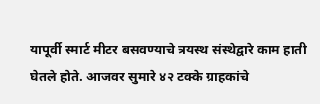यापूर्वी स्मार्ट मीटर बसवण्याचे त्रयस्थ संस्थेद्वारे काम हाती घेतले होते. आजवर सुमारे ४२ टक्के ग्राहकांचे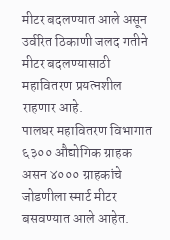मीटर बदलण्यात आले असून उर्वरित ठिकाणी जलद गतीने मीटर बदलण्यासाठी महावितरण प्रयत्नशील राहणार आहे.
पालघर महावितरण विभागात ६३०० औद्योगिक ग्राहक असन ४००० ग्राहकांचे जोडणीला स्मार्ट मीटर बसवण्यात आले आहेत.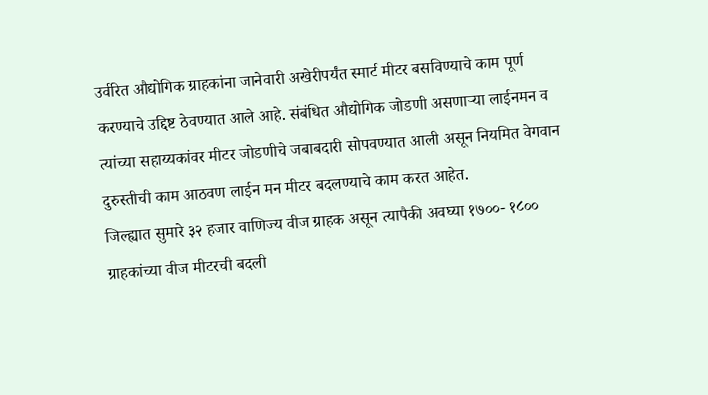उर्वरित औद्योगिक ग्राहकांना जानेवारी अखेरीपर्यंत स्मार्ट मीटर बसविण्याचे काम पूर्ण करण्याचे उद्दिष्ट ठेवण्यात आले आहे. संबंधित औद्योगिक जोडणी असणाऱ्या लाईनमन व त्यांच्या सहाय्यकांवर मीटर जोडणीचे जबाबदारी सोपवण्यात आली असून नियमित वेगवान दुरुस्तीची काम आठवण लाईन मन मीटर बदलण्याचे काम करत आहेत.
जिल्ह्यात सुमारे ३२ हजार वाणिज्य वीज ग्राहक असून त्यापैकी अवघ्या १७००- १८०० ग्राहकांच्या वीज मीटरची बदली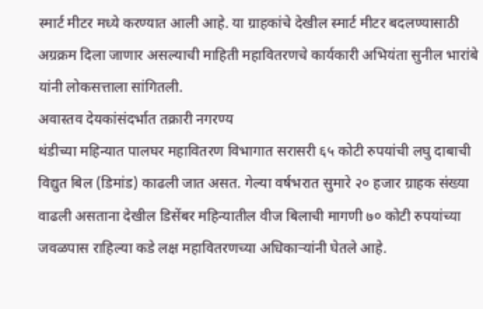स्मार्ट मीटर मध्ये करण्यात आली आहे. या ग्राहकांचे देखील स्मार्ट मीटर बदलण्यासाठी अग्रक्रम दिला जाणार असल्याची माहिती महावितरणचे कार्यकारी अभियंता सुनील भारांबे यांनी लोकसत्ताला सांगितली.
अवास्तव देयकांसंदर्भात तक्रारी नगरण्य
थंडीच्या महिन्यात पालघर महावितरण विभागात सरासरी ६५ कोटी रुपयांची लघु दाबाची विद्युत बिल (डिमांड) काढली जात असत. गेल्या वर्षभरात सुमारे २० हजार ग्राहक संख्या वाढली असताना देखील डिसेंबर महिन्यातील वीज बिलाची मागणी ७० कोटी रुपयांच्या जवळपास राहिल्या कडे लक्ष महावितरणच्या अधिकाऱ्यांनी घेतले आहे.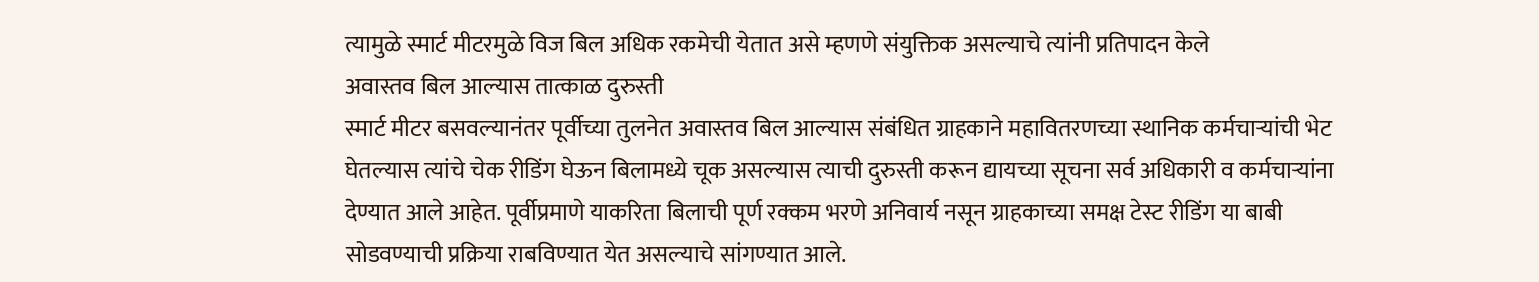त्यामुळे स्मार्ट मीटरमुळे विज बिल अधिक रकमेची येतात असे म्हणणे संयुक्तिक असल्याचे त्यांनी प्रतिपादन केले
अवास्तव बिल आल्यास तात्काळ दुरुस्ती
स्मार्ट मीटर बसवल्यानंतर पूर्वीच्या तुलनेत अवास्तव बिल आल्यास संबंधित ग्राहकाने महावितरणच्या स्थानिक कर्मचाऱ्यांची भेट घेतल्यास त्यांचे चेक रीडिंग घेऊन बिलामध्ये चूक असल्यास त्याची दुरुस्ती करून द्यायच्या सूचना सर्व अधिकारी व कर्मचाऱ्यांना देण्यात आले आहेत. पूर्वीप्रमाणे याकरिता बिलाची पूर्ण रक्कम भरणे अनिवार्य नसून ग्राहकाच्या समक्ष टेस्ट रीडिंग या बाबी सोडवण्याची प्रक्रिया राबविण्यात येत असल्याचे सांगण्यात आले.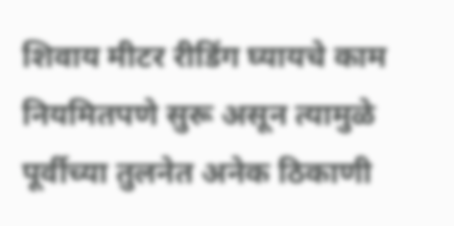शिवाय मीटर रीडिंग घ्यायचे काम नियमितपणे सुरू असून त्यामुळे पूर्वीच्या तुलनेत अनेक ठिकाणी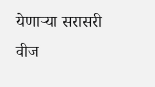येणाऱ्या सरासरी वीज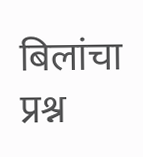बिलांचा प्रश्न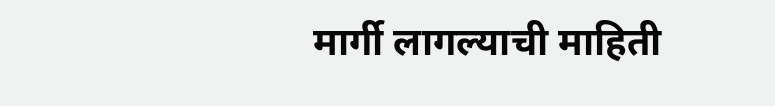मार्गी लागल्याची माहिती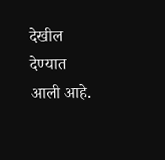देखील देण्यात आली आहे.